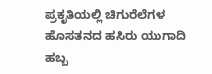ಪ್ರಕೃತಿಯಲ್ಲಿ ಚಿಗುರೆಲೆಗಳ ಹೊಸತನದ ಹಸಿರು ಯುಗಾದಿ ಹಬ್ಬ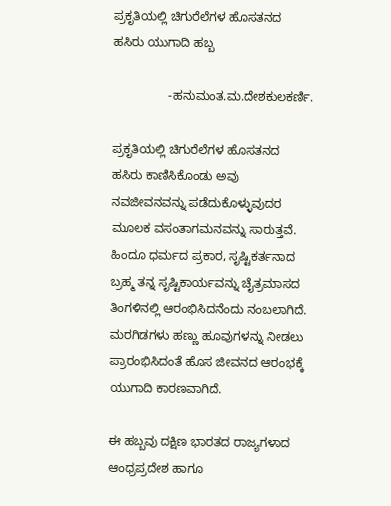ಪ್ರಕೃತಿಯಲ್ಲಿ ಚಿಗುರೆಲೆಗಳ ಹೊಸತನದ ಹಸಿರು ಯುಗಾದಿ ಹಬ್ಬ

                -ಹನುಮಂತ.ಮ.ದೇಶಕುಲಕರ್ಣಿ.

ಪ್ರಕೃತಿಯಲ್ಲಿ ಚಿಗುರೆಲೆಗಳ ಹೊಸತನದ ಹಸಿರು ಕಾಣಿಸಿಕೊಂಡು ಅವು ನವಜೀವನವನ್ನು ಪಡೆದುಕೊಳ್ಳುವುದರ ಮೂಲಕ ವಸಂತಾಗಮನವನ್ನು ಸಾರುತ್ತವೆ. ಹಿಂದೂ ಧರ್ಮದ ಪ್ರಕಾರ, ಸೃಷ್ಟಿಕರ್ತನಾದ ಬ್ರಹ್ಮ ತನ್ನ ಸೃಷ್ಟಿಕಾರ್ಯವನ್ನು ಚೈತ್ರಮಾಸದ ತಿಂಗಳಿನಲ್ಲಿ ಆರಂಭಿಸಿದನೆಂದು ನಂಬಲಾಗಿದೆ. ಮರಗಿಡಗಳು ಹಣ್ಣು ಹೂವುಗಳನ್ನು ನೀಡಲು ಪ್ರಾರಂಭಿಸಿದಂತೆ ಹೊಸ ಜೀವನದ ಆರಂಭಕ್ಕೆ ಯುಗಾದಿ ಕಾರಣವಾಗಿದೆ.

ಈ ಹಬ್ಬವು ದಕ್ಷಿಣ ಭಾರತದ ರಾಜ್ಯಗಳಾದ ಆಂಧ್ರಪ್ರದೇಶ ಹಾಗೂ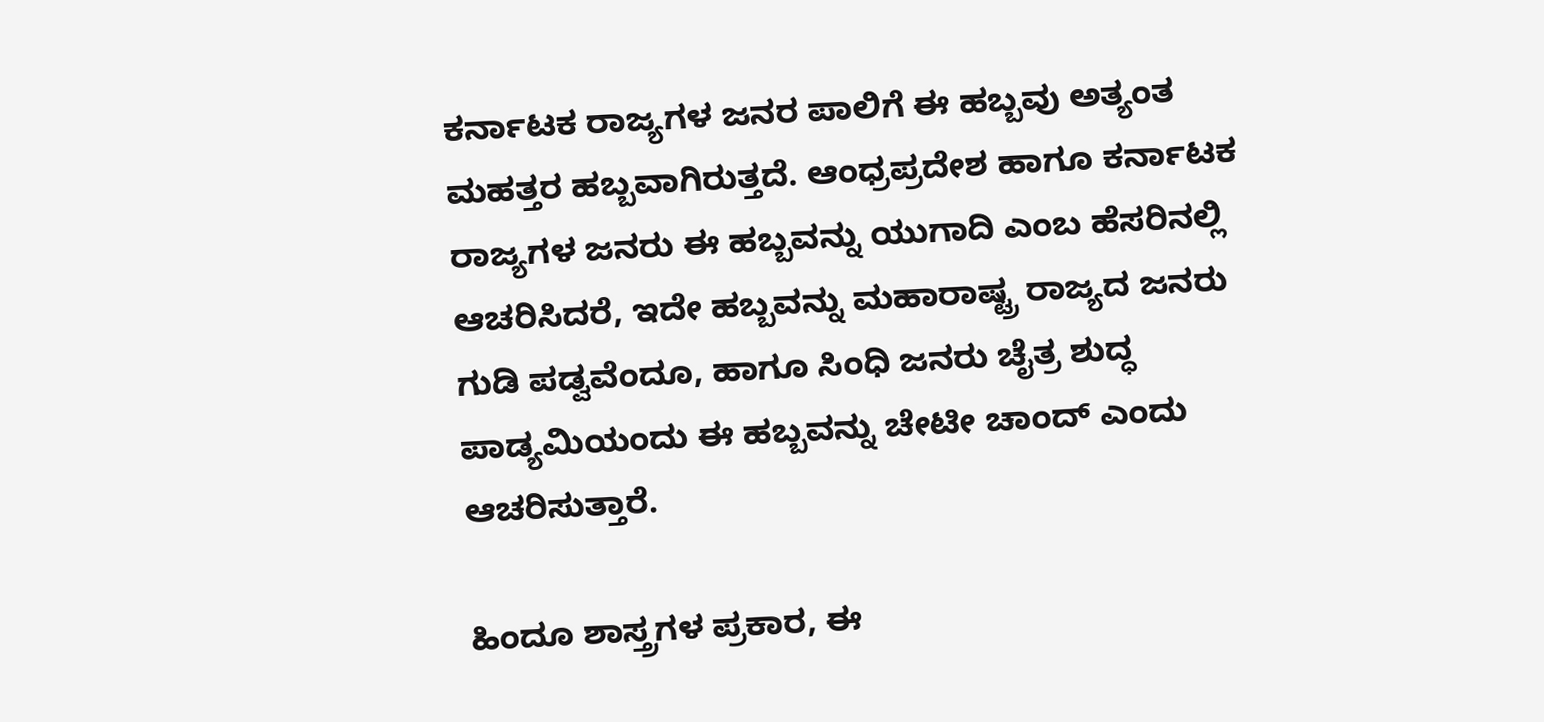ಕರ್ನಾಟಕ ರಾಜ್ಯಗಳ ಜನರ ಪಾಲಿಗೆ ಈ ಹಬ್ಬವು ಅತ್ಯಂತ ಮಹತ್ತರ ಹಬ್ಬವಾಗಿರುತ್ತದೆ. ಆಂಧ್ರಪ್ರದೇಶ ಹಾಗೂ ಕರ್ನಾಟಕ ರಾಜ್ಯಗಳ ಜನರು ಈ ಹಬ್ಬವನ್ನು ಯುಗಾದಿ ಎಂಬ ಹೆಸರಿನಲ್ಲಿ ಆಚರಿಸಿದರೆ, ಇದೇ ಹಬ್ಬವನ್ನು ಮಹಾರಾಷ್ಟ್ರ ರಾಜ್ಯದ ಜನರು ಗುಡಿ ಪಡ್ವವೆಂದೂ, ಹಾಗೂ ಸಿಂಧಿ ಜನರು ಚೈತ್ರ ಶುದ್ಧ ಪಾಡ್ಯಮಿಯಂದು ಈ ಹಬ್ಬವನ್ನು ಚೇಟೀ ಚಾಂದ್ ಎಂದು ಆಚರಿಸುತ್ತಾರೆ.

ಹಿಂದೂ ಶಾಸ್ತ್ರಗಳ ಪ್ರಕಾರ, ಈ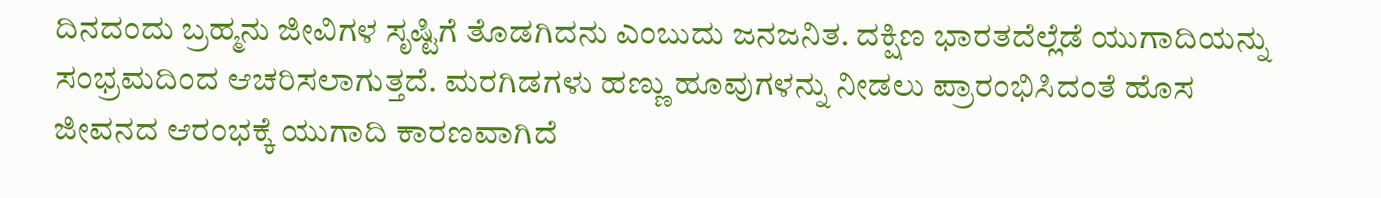ದಿನದಂದು ಬ್ರಹ್ಮನು ಜೀವಿಗಳ ಸೃಷ್ಟಿಗೆ ತೊಡಗಿದನು ಎಂಬುದು ಜನಜನಿತ. ದಕ್ಷಿಣ ಭಾರತದೆಲ್ಲೆಡೆ ಯುಗಾದಿಯನ್ನು ಸಂಭ್ರಮದಿಂದ ಆಚರಿಸಲಾಗುತ್ತದೆ. ಮರಗಿಡಗಳು ಹಣ್ಣು ಹೂವುಗಳನ್ನು ನೀಡಲು ಪ್ರಾರಂಭಿಸಿದಂತೆ ಹೊಸ ಜೀವನದ ಆರಂಭಕ್ಕೆ ಯುಗಾದಿ ಕಾರಣವಾಗಿದೆ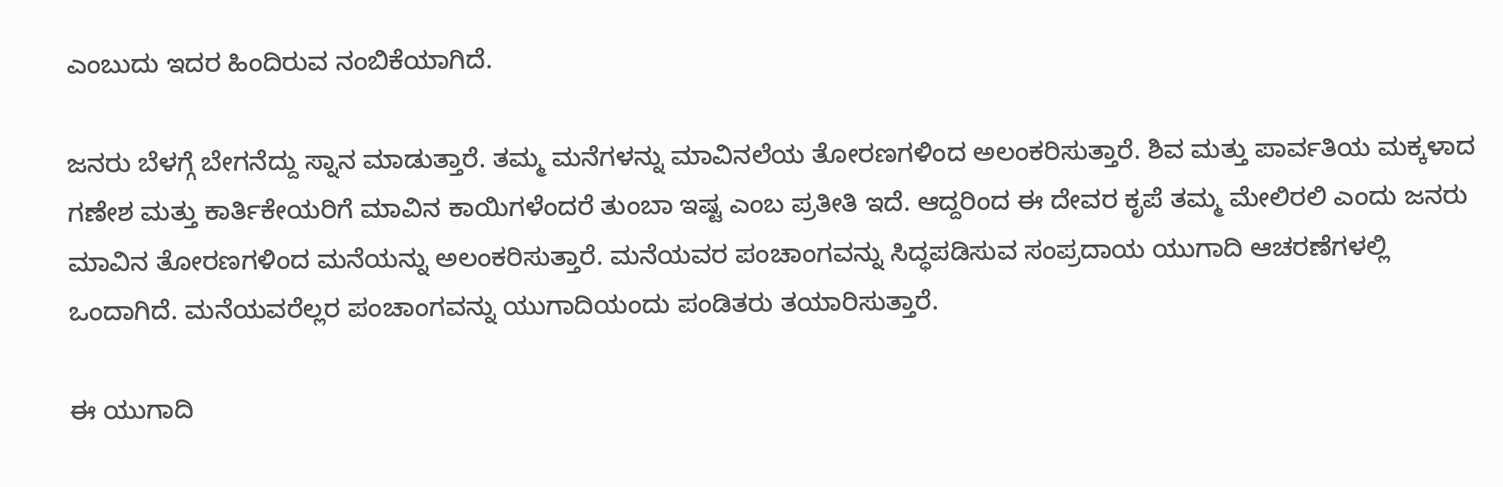ಎಂಬುದು ಇದರ ಹಿಂದಿರುವ ನಂಬಿಕೆಯಾಗಿದೆ.

ಜನರು ಬೆಳಗ್ಗೆ ಬೇಗನೆದ್ದು ಸ್ನಾನ ಮಾಡುತ್ತಾರೆ. ತಮ್ಮ ಮನೆಗಳನ್ನು ಮಾವಿನಲೆಯ ತೋರಣಗಳಿಂದ ಅಲಂಕರಿಸುತ್ತಾರೆ. ಶಿವ ಮತ್ತು ಪಾರ್ವತಿಯ ಮಕ್ಕಳಾದ ಗಣೇಶ ಮತ್ತು ಕಾರ್ತಿಕೇಯರಿಗೆ ಮಾವಿನ ಕಾಯಿಗಳೆಂದರೆ ತುಂಬಾ ಇಷ್ಟ ಎಂಬ ಪ್ರತೀತಿ ಇದೆ. ಆದ್ದರಿಂದ ಈ ದೇವರ ಕೃಪೆ ತಮ್ಮ ಮೇಲಿರಲಿ ಎಂದು ಜನರು ಮಾವಿನ ತೋರಣಗಳಿಂದ ಮನೆಯನ್ನು ಅಲಂಕರಿಸುತ್ತಾರೆ. ಮನೆಯವರ ಪಂಚಾಂಗವನ್ನು ಸಿದ್ಧಪಡಿಸುವ ಸಂಪ್ರದಾಯ ಯುಗಾದಿ ಆಚರಣೆಗಳಲ್ಲಿ ಒಂದಾಗಿದೆ. ಮನೆಯವರೆಲ್ಲರ ಪಂಚಾಂಗವನ್ನು ಯುಗಾದಿಯಂದು ಪಂಡಿತರು ತಯಾರಿಸುತ್ತಾರೆ.

ಈ ಯುಗಾದಿ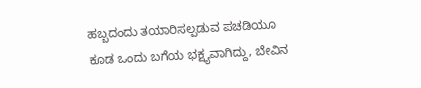ಹಬ್ಬದಂದು ತಯಾರಿಸಲ್ಪಡುವ ಪಚಡಿಯೂ ಕೂಡ ಒಂದು ಬಗೆಯ ಭಕ್ಷ್ಯವಾಗಿದ್ದು, ಬೇವಿನ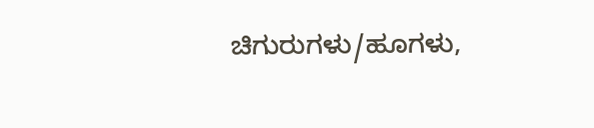ಚಿಗುರುಗಳು/ಹೂಗಳು,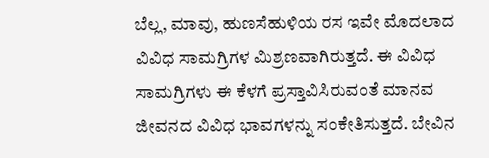ಬೆಲ್ಲ, ಮಾವು, ಹುಣಸೆಹುಳಿಯ ರಸ ಇವೇ ಮೊದಲಾದ ವಿವಿಧ ಸಾಮಗ್ರಿಗಳ ಮಿಶ್ರಣವಾಗಿರುತ್ತದೆ. ಈ ವಿವಿಧ ಸಾಮಗ್ರಿಗಳು ಈ ಕೆಳಗೆ ಪ್ರಸ್ತಾವಿಸಿರುವಂತೆ ಮಾನವ ಜೀವನದ ವಿವಿಧ ಭಾವಗಳನ್ನು ಸಂಕೇತಿಸುತ್ತದೆ. ಬೇವಿನ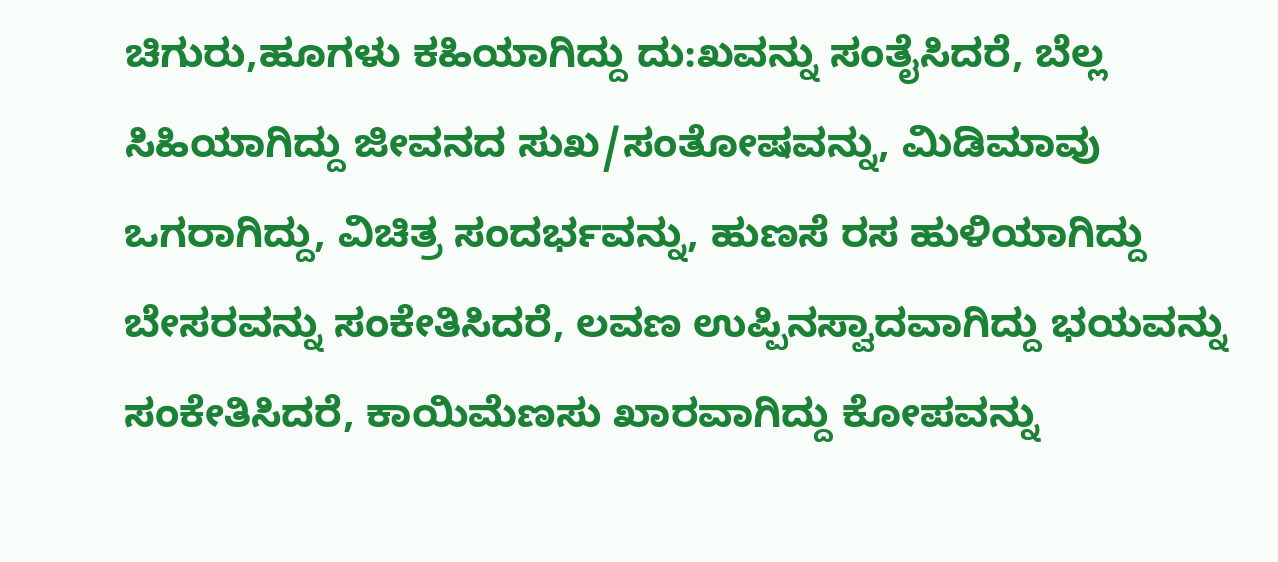ಚಿಗುರು,ಹೂಗಳು ಕಹಿಯಾಗಿದ್ದು ದು:ಖವನ್ನು ಸಂತೈಸಿದರೆ, ಬೆಲ್ಲ ಸಿಹಿಯಾಗಿದ್ದು ಜೀವನದ ಸುಖ/ಸಂತೋಷವನ್ನು, ಮಿಡಿಮಾವು ಒಗರಾಗಿದ್ದು, ವಿಚಿತ್ರ ಸಂದರ್ಭವನ್ನು, ಹುಣಸೆ ರಸ ಹುಳಿಯಾಗಿದ್ದು ಬೇಸರವನ್ನು ಸಂಕೇತಿಸಿದರೆ, ಲವಣ ಉಪ್ಪಿನಸ್ವಾದವಾಗಿದ್ದು ಭಯವನ್ನು ಸಂಕೇತಿಸಿದರೆ, ಕಾಯಿಮೆಣಸು ಖಾರವಾಗಿದ್ದು ಕೋಪವನ್ನು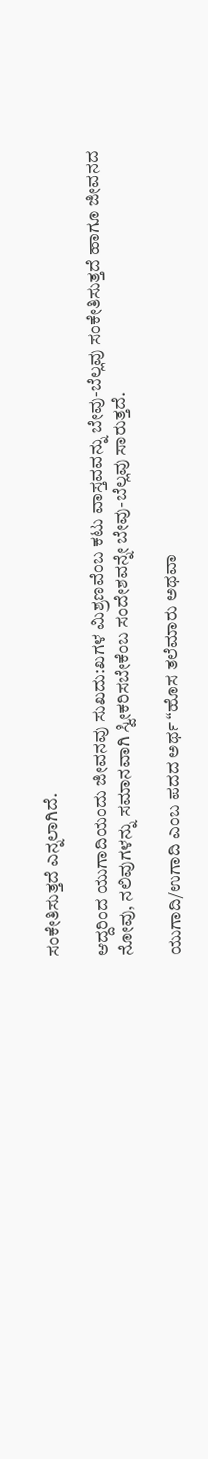ಸಂಕೇತಿಸುತ್ತದೆ ಎನ್ನಲಾಗಿದೆ.

ಆದ್ದರಿಂದ ಯುಗಾದಿಯಂದು ಜೀವನವು ಸುಖದು:ಖಗಳ ಮಿಶ್ರಣವೆಂಬ ಕಟು ವಾಸ್ತವವನ್ನು ಬೇವು-ಬೆಲ್ಲವು ಸಂಕೇತಿಸುತ್ತದೆ ಹಾಗೂ ಜೀವನದ ನೋವು, ನಲಿವುಗಳನ್ನು ಸಮಾನವಾಗಿ ಸ್ವೀಕರಿಸಬೇಕೆಂಬ ಸಂದೇಶವನ್ನೇ ಬೇವು-ಬೆಲ್ಲವು ಸಾರುತ್ತದೆ.

ಯುಗಾದಿ/ಉಗಾದಿ ಎಂಬ ಪದದ ಅರ್ಥ “ಹೊಸ ತಲೆಮಾರು ಅಥವಾ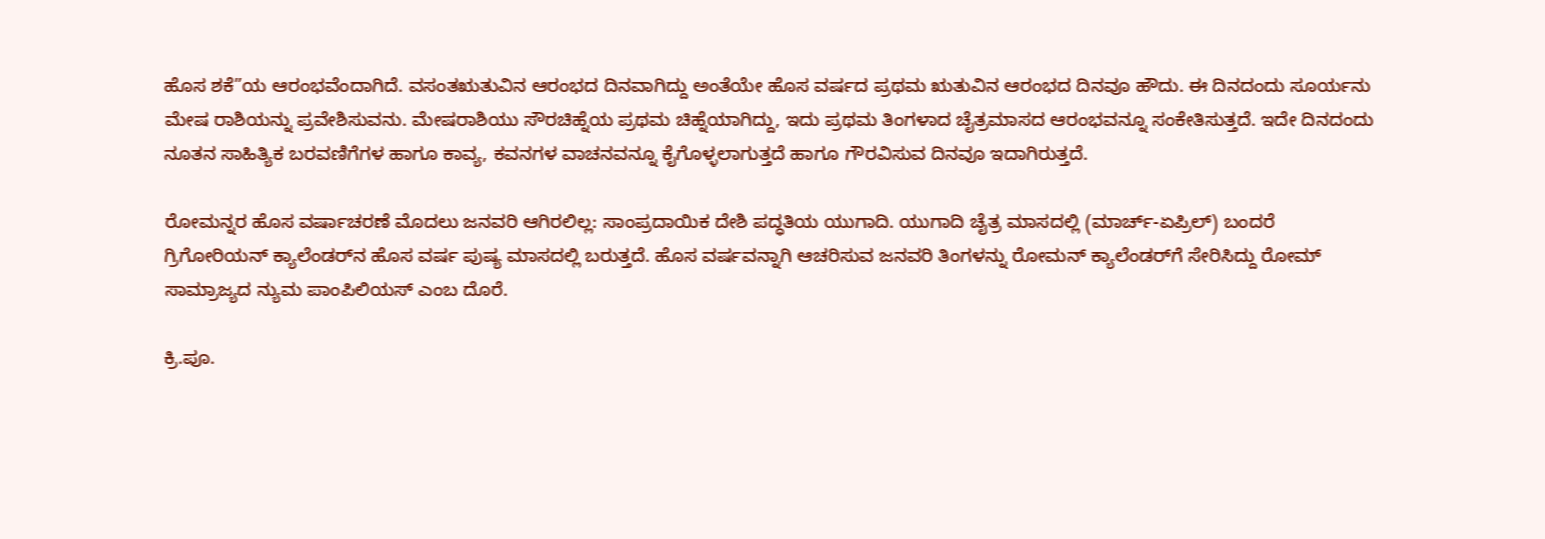ಹೊಸ ಶಕೆ”ಯ ಆರಂಭವೆಂದಾಗಿದೆ. ವಸಂತಋತುವಿನ ಆರಂಭದ ದಿನವಾಗಿದ್ದು ಅಂತೆಯೇ ಹೊಸ ವರ್ಷದ ಪ್ರಥಮ ಋತುವಿನ ಆರಂಭದ ದಿನವೂ ಹೌದು. ಈ ದಿನದಂದು ಸೂರ್ಯನು ಮೇಷ ರಾಶಿಯನ್ನು ಪ್ರವೇಶಿಸುವನು. ಮೇಷರಾಶಿಯು ಸೌರಚಿಹ್ನೆಯ ಪ್ರಥಮ ಚಿಹ್ನೆಯಾಗಿದ್ದು, ಇದು ಪ್ರಥಮ ತಿಂಗಳಾದ ಚೈತ್ರಮಾಸದ ಆರಂಭವನ್ನೂ ಸಂಕೇತಿಸುತ್ತದೆ. ಇದೇ ದಿನದಂದು ನೂತನ ಸಾಹಿತ್ಯಿಕ ಬರವಣಿಗೆಗಳ ಹಾಗೂ ಕಾವ್ಯ, ಕವನಗಳ ವಾಚನವನ್ನೂ ಕೈಗೊಳ್ಳಲಾಗುತ್ತದೆ ಹಾಗೂ ಗೌರವಿಸುವ ದಿನವೂ ಇದಾಗಿರುತ್ತದೆ.

ರೋಮನ್ನರ ಹೊಸ ವರ್ಷಾಚರಣೆ ಮೊದಲು ಜನವರಿ ಆಗಿರಲಿಲ್ಲ: ಸಾಂಪ್ರದಾಯಿಕ ದೇಶಿ ಪದ್ಧತಿಯ ಯುಗಾದಿ. ಯುಗಾದಿ ಚೈತ್ರ ಮಾಸದಲ್ಲಿ (ಮಾರ್ಚ್-ಏಪ್ರಿಲ್) ಬಂದರೆ ಗ್ರಿಗೋರಿಯನ್ ಕ್ಯಾಲೆಂಡರ್‌ನ ಹೊಸ ವರ್ಷ ಪುಷ್ಯ ಮಾಸದಲ್ಲಿ ಬರುತ್ತದೆ. ಹೊಸ ವರ್ಷವನ್ನಾಗಿ ಆಚರಿಸುವ ಜನವರಿ ತಿಂಗಳನ್ನು ರೋಮನ್ ಕ್ಯಾಲೆಂಡರ್‌ಗೆ ಸೇರಿಸಿದ್ದು ರೋಮ್ ಸಾಮ್ರಾಜ್ಯದ ನ್ಯುಮ ಪಾಂಪಿಲಿಯಸ್ ಎಂಬ ದೊರೆ.

ಕ್ರಿ.ಪೂ.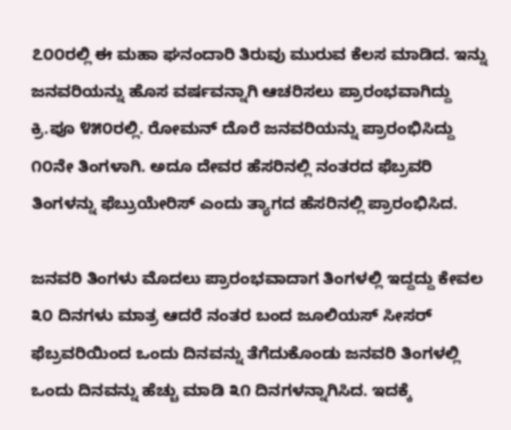೭೦೦ರಲ್ಲಿ ಈ ಮಹಾ ಘನಂದಾರಿ ತಿರುವು ಮುರುವ ಕೆಲಸ ಮಾಡಿದ. ಇನ್ನು ಜನವರಿಯನ್ನು ಹೊಸ ವರ್ಷವನ್ನಾಗಿ ಆಚರಿಸಲು ಪ್ರಾರಂಭವಾಗಿದ್ದು ಕ್ರಿ.ಪೂ ೪೫೦ರಲ್ಲಿ. ರೋಮನ್ ದೊರೆ ಜನವರಿಯನ್ನು ಪ್ರಾರಂಭಿಸಿದ್ದು ೧೦ನೇ ತಿಂಗಳಾಗಿ. ಅದೂ ದೇವರ ಹೆಸರಿನಲ್ಲಿ ನಂತರದ ಫೆಬ್ರವರಿ ತಿಂಗಳನ್ನು ಫೆಬ್ರುಯೇರಿಸ್ ಎಂದು ತ್ಯಾಗದ ಹೆಸರಿನಲ್ಲಿ ಪ್ರಾರಂಭಿಸಿದ.

ಜನವರಿ ತಿಂಗಳು ಮೊದಲು ಪ್ರಾರಂಭವಾದಾಗ ತಿಂಗಳಲ್ಲಿ ಇದ್ದದ್ದು ಕೇವಲ ೩೦ ದಿನಗಳು ಮಾತ್ರ ಆದರೆ ನಂತರ ಬಂದ ಜೂಲಿಯಸ್ ಸೀಸರ್ ಫೆಬ್ರವರಿಯಿಂದ ಒಂದು ದಿನವನ್ನು ತೆಗೆದುಕೊಂಡು ಜನವರಿ ತಿಂಗಳಲ್ಲಿ ಒಂದು ದಿನವನ್ನು ಹೆಚ್ಚು ಮಾಡಿ ೩೧ ದಿನಗಳನ್ನಾಗಿಸಿದ. ಇದಕ್ಕೆ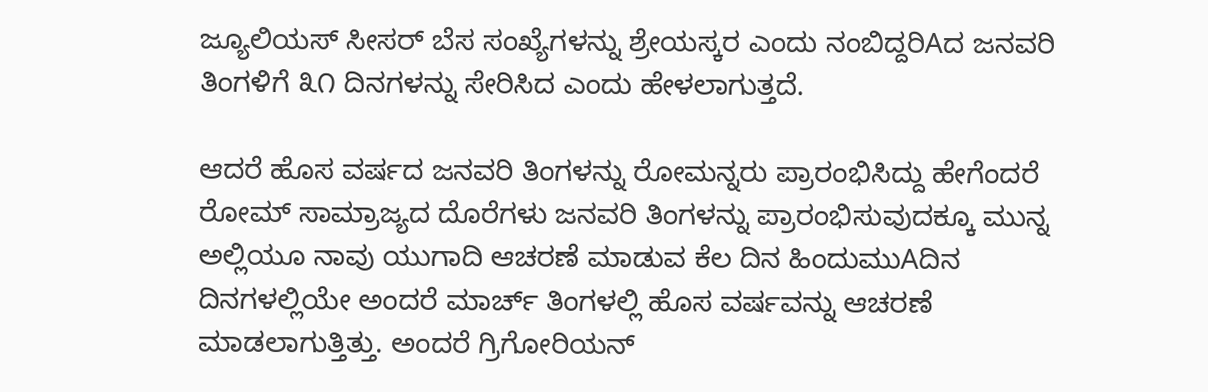ಜ್ಯೂಲಿಯಸ್ ಸೀಸರ್ ಬೆಸ ಸಂಖ್ಯೆಗಳನ್ನು ಶ್ರೇಯಸ್ಕರ ಎಂದು ನಂಬಿದ್ದರಿAದ ಜನವರಿ ತಿಂಗಳಿಗೆ ೩೧ ದಿನಗಳನ್ನು ಸೇರಿಸಿದ ಎಂದು ಹೇಳಲಾಗುತ್ತದೆ.

ಆದರೆ ಹೊಸ ವರ್ಷದ ಜನವರಿ ತಿಂಗಳನ್ನು ರೋಮನ್ನರು ಪ್ರಾರಂಭಿಸಿದ್ದು ಹೇಗೆಂದರೆ ರೋಮ್ ಸಾಮ್ರಾಜ್ಯದ ದೊರೆಗಳು ಜನವರಿ ತಿಂಗಳನ್ನು ಪ್ರಾರಂಭಿಸುವುದಕ್ಕೂ ಮುನ್ನ ಅಲ್ಲಿಯೂ ನಾವು ಯುಗಾದಿ ಆಚರಣೆ ಮಾಡುವ ಕೆಲ ದಿನ ಹಿಂದುಮುAದಿನ ದಿನಗಳಲ್ಲಿಯೇ ಅಂದರೆ ಮಾರ್ಚ್ ತಿಂಗಳಲ್ಲಿ ಹೊಸ ವರ್ಷವನ್ನು ಆಚರಣೆ ಮಾಡಲಾಗುತ್ತಿತ್ತು. ಅಂದರೆ ಗ್ರಿಗೋರಿಯನ್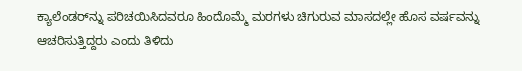ಕ್ಯಾಲೆಂಡರ್‌ನ್ನು ಪರಿಚಯಿಸಿದವರೂ ಹಿಂದೊಮ್ಮೆ ಮರಗಳು ಚಿಗುರುವ ಮಾಸದಲ್ಲೇ ಹೊಸ ವರ್ಷವನ್ನು ಆಚರಿಸುತ್ತಿದ್ದರು ಎಂದು ತಿಳಿದು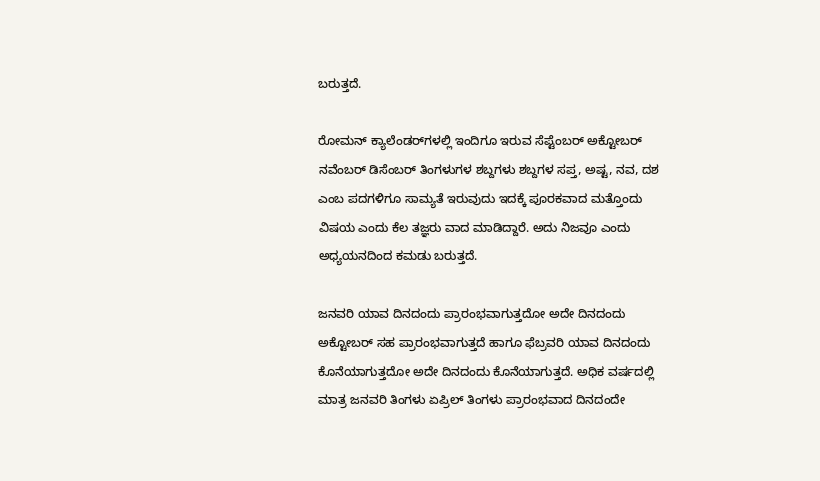ಬರುತ್ತದೆ.

ರೋಮನ್ ಕ್ಯಾಲೆಂಡರ್‌ಗಳಲ್ಲಿ ಇಂದಿಗೂ ಇರುವ ಸೆಪ್ಟೆಂಬರ್ ಅಕ್ಟೋಬರ್ ನವೆಂಬರ್ ಡಿಸೆಂಬರ್ ತಿಂಗಳುಗಳ ಶಬ್ದಗಳು ಶಬ್ದಗಳ ಸಪ್ತ, ಅಷ್ಟ, ನವ, ದಶ ಎಂಬ ಪದಗಳಿಗೂ ಸಾಮ್ಯತೆ ಇರುವುದು ಇದಕ್ಕೆ ಪೂರಕವಾದ ಮತ್ತೊಂದು ವಿಷಯ ಎಂದು ಕೆಲ ತಜ್ಞರು ವಾದ ಮಾಡಿದ್ದಾರೆ. ಅದು ನಿಜವೂ ಎಂದು ಅಧ್ಯಯನದಿಂದ ಕಮಡು ಬರುತ್ತದೆ.

ಜನವರಿ ಯಾವ ದಿನದಂದು ಪ್ರಾರಂಭವಾಗುತ್ತದೋ ಅದೇ ದಿನದಂದು ಅಕ್ಟೋಬರ್ ಸಹ ಪ್ರಾರಂಭವಾಗುತ್ತದೆ ಹಾಗೂ ಫೆಬ್ರವರಿ ಯಾವ ದಿನದಂದು ಕೊನೆಯಾಗುತ್ತದೋ ಅದೇ ದಿನದಂದು ಕೊನೆಯಾಗುತ್ತದೆ. ಅಧಿಕ ವರ್ಷದಲ್ಲಿ ಮಾತ್ರ ಜನವರಿ ತಿಂಗಳು ಏಪ್ರಿಲ್ ತಿಂಗಳು ಪ್ರಾರಂಭವಾದ ದಿನದಂದೇ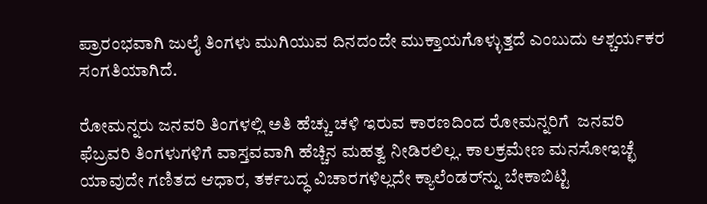ಪ್ರಾರಂಭವಾಗಿ ಜುಲೈ ತಿಂಗಳು ಮುಗಿಯುವ ದಿನದಂದೇ ಮುಕ್ತಾಯಗೊಳ್ಳುತ್ತದೆ ಎಂಬುದು ಆಶ್ಚರ್ಯಕರ ಸಂಗತಿಯಾಗಿದೆ.

ರೋಮನ್ನರು ಜನವರಿ ತಿಂಗಳಲ್ಲಿ ಅತಿ ಹೆಚ್ಚು ಚಳಿ ಇರುವ ಕಾರಣದಿಂದ ರೋಮನ್ನರಿಗೆ  ಜನವರಿ ಫೆಬ್ರವರಿ ತಿಂಗಳುಗಳಿಗೆ ವಾಸ್ತವವಾಗಿ ಹೆಚ್ಚಿನ ಮಹತ್ವ ನೀಡಿರಲಿಲ್ಲ. ಕಾಲಕ್ರಮೇಣ ಮನಸೋಇಚ್ಛೆ ಯಾವುದೇ ಗಣಿತದ ಆಧಾರ, ತರ್ಕಬದ್ಧ ವಿಚಾರಗಳಿಲ್ಲದೇ ಕ್ಯಾಲೆಂಡರ್‌ನ್ನು ಬೇಕಾಬಿಟ್ಟಿ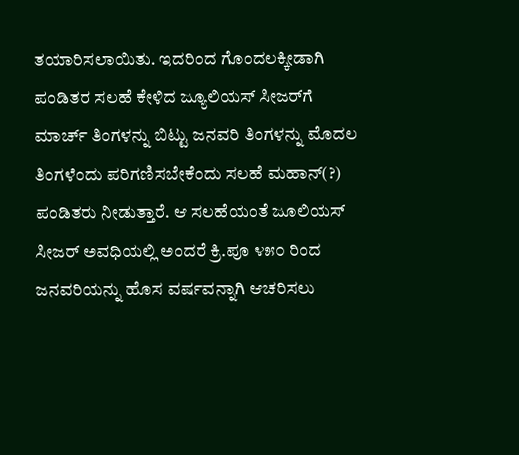ತಯಾರಿಸಲಾಯಿತು. ಇದರಿಂದ ಗೊಂದಲಕ್ಕೀಡಾಗಿ ಪಂಡಿತರ ಸಲಹೆ ಕೇಳಿದ ಜ್ಯೂಲಿಯಸ್ ಸೀಜರ್‌ಗೆ ಮಾರ್ಚ್ ತಿಂಗಳನ್ನು ಬಿಟ್ಟು ಜನವರಿ ತಿಂಗಳನ್ನು ಮೊದಲ ತಿಂಗಳೆಂದು ಪರಿಗಣಿಸಬೇಕೆಂದು ಸಲಹೆ ಮಹಾನ್(?) ಪಂಡಿತರು ನೀಡುತ್ತಾರೆ. ಆ ಸಲಹೆಯಂತೆ ಜೂಲಿಯಸ್ ಸೀಜರ್ ಅವಧಿಯಲ್ಲಿ ಅಂದರೆ ಕ್ರಿ.ಪೂ ೪೫೦ ರಿಂದ ಜನವರಿಯನ್ನು ಹೊಸ ವರ್ಷವನ್ನಾಗಿ ಆಚರಿಸಲು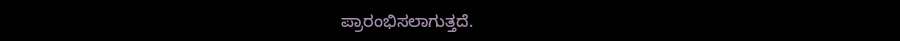ಪ್ರಾರಂಭಿಸಲಾಗುತ್ತದೆ.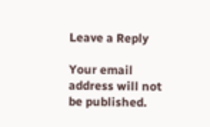Leave a Reply

Your email address will not be published.